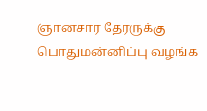ஞானசார தேரருக்கு பொதுமன்னிப்பு வழங்க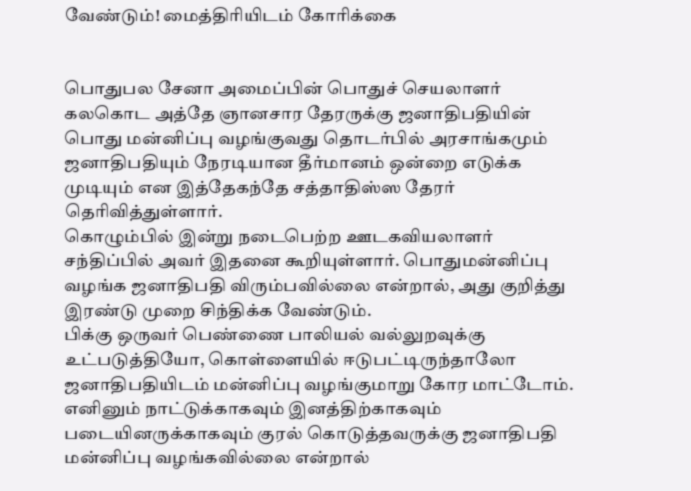வேண்டும்! மைத்திரியிடம் கோரிக்கை


பொதுபல சேனா அமைப்பின் பொதுச் செயலாளர் கலகொட அத்தே ஞானசார தேரருக்கு ஜனாதிபதியின் பொது மன்னிப்பு வழங்குவது தொடர்பில் அரசாங்கமும் ஜனாதிபதியும் நேரடியான தீர்மானம் ஒன்றை எடுக்க முடியும் என இத்தேகந்தே சத்தாதிஸ்ஸ தேரர் தெரிவித்துள்ளார்.
கொழும்பில் இன்று நடைபெற்ற ஊடகவியலாளர் சந்திப்பில் அவர் இதனை கூறியுள்ளார். பொதுமன்னிப்பு வழங்க ஜனாதிபதி விரும்பவில்லை என்றால், அது குறித்து இரண்டு முறை சிந்திக்க வேண்டும்.
பிக்கு ஒருவர் பெண்ணை பாலியல் வல்லுறவுக்கு உட்படுத்தியோ, கொள்ளையில் ஈடுபட்டிருந்தாலோ ஜனாதிபதியிடம் மன்னிப்பு வழங்குமாறு கோர மாட்டோம்.
எனினும் நாட்டுக்காகவும் இனத்திற்காகவும் படையினருக்காகவும் குரல் கொடுத்தவருக்கு ஜனாதிபதி மன்னிப்பு வழங்கவில்லை என்றால்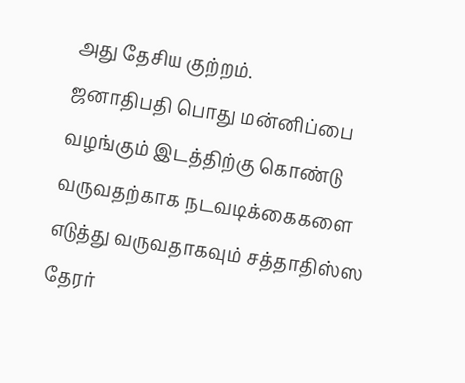அது தேசிய குற்றம்.
ஜனாதிபதி பொது மன்னிப்பை வழங்கும் இடத்திற்கு கொண்டு வருவதற்காக நடவடிக்கைகளை எடுத்து வருவதாகவும் சத்தாதிஸ்ஸ தேரர்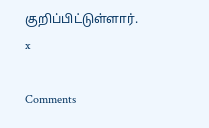குறிப்பிட்டுள்ளார்.
x

Comments